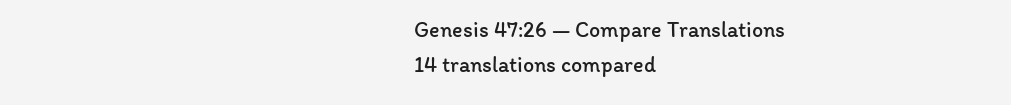Genesis 47:26 — Compare Translations
14 translations compared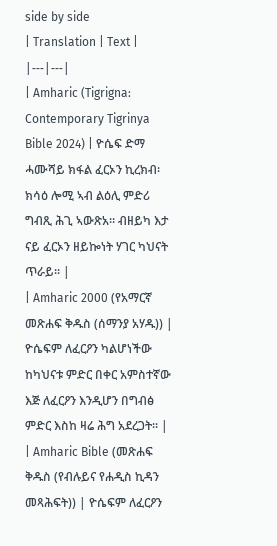side by side
| Translation | Text |
|---|---|
| Amharic (Tigrigna: Contemporary Tigrinya Bible 2024) | ዮሴፍ ድማ ሓሙሻይ ክፋል ፈርኦን ኪረክብ፡ ክሳዕ ሎሚ ኣብ ልዕሊ ምድሪ ግብጺ ሕጊ ኣውጽአ። ብዘይካ እታ ናይ ፈርኦን ዘይኰነት ሃገር ካህናት ጥራይ። |
| Amharic 2000 (የአማርኛ መጽሐፍ ቅዱስ (ሰማንያ አሃዱ)) | ዮሴፍም ለፈርዖን ካልሆነችው ከካህናቱ ምድር በቀር አምስተኛው እጅ ለፈርዖን እንዲሆን በግብፅ ምድር እስከ ዛሬ ሕግ አደረጋት። |
| Amharic Bible (መጽሐፍ ቅዱስ (የብሉይና የሐዲስ ኪዳን መጻሕፍት)) | ዮሴፍም ለፈርዖን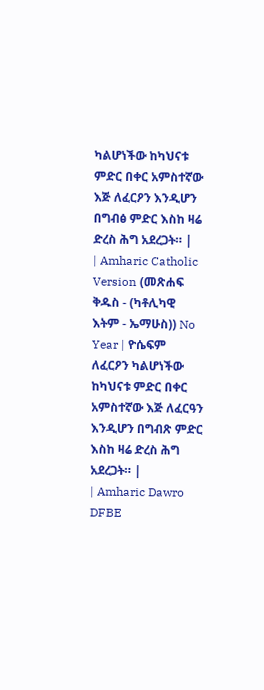ካልሆነችው ከካህናቱ ምድር በቀር አምስተኛው እጅ ለፈርዖን እንዲሆን በግብፅ ምድር እስከ ዛሬ ድረስ ሕግ አደረጋት። |
| Amharic Catholic Version (መጽሐፍ ቅዱስ - (ካቶሊካዊ እትም - ኤማሁስ)) No Year | ዮሴፍም ለፈርዖን ካልሆነችው ከካህናቱ ምድር በቀር አምስተኛው እጅ ለፈርዓን እንዲሆን በግብጽ ምድር እስከ ዛሬ ድረስ ሕግ አደረጋት። |
| Amharic Dawro DFBE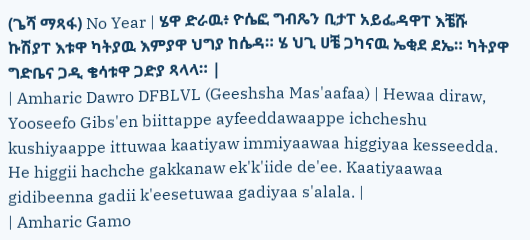(ጌሻ ማጻፋ) No Year | ሄዋ ድራዉ፥ ዮሴፎ ግብጼን ቢታፐ አይፌዳዋፐ እቼሹ ኩሽያፐ እቱዋ ካትያዉ እምያዋ ህግያ ከሴዳ። ሄ ህጊ ሀቼ ጋካናዉ ኤቂደ ደኤ። ካትያዋ ግድቤና ጋዲ ቄሳቱዋ ጋድያ ጻላላ። |
| Amharic Dawro DFBLVL (Geeshsha Mas'aafaa) | Hewaa diraw, Yooseefo Gibs'en biittappe ayfeeddawaappe ichcheshu kushiyaappe ittuwaa kaatiyaw immiyaawaa higgiyaa kesseedda. He higgii hachche gakkanaw ek'k'iide de'ee. Kaatiyaawaa gidibeenna gadii k'eesetuwaa gadiyaa s'alala. |
| Amharic Gamo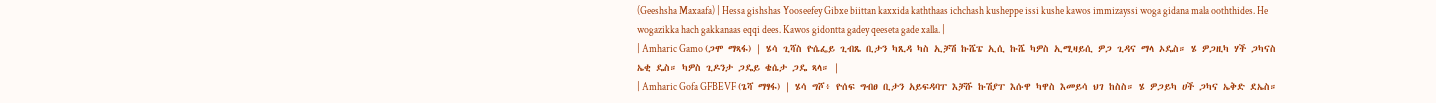(Geeshsha Maxaafa) | Hessa gishshas Yooseefey Gibxe biittan kaxxida kaththaas ichchash kusheppe issi kushe kawos immizayssi woga gidana mala ooththides. He wogazikka hach gakkanaas eqqi dees. Kawos gidontta gadey qeeseta gade xalla. |
| Amharic Gamo (ጋሞ ማጻፋ) | ሄሳ ጊሻስ ዮሴፌይ ጊብጼ ቢታን ካጺዳ ካስ ኢቻሽ ኩሼፔ ኢሲ ኩሼ ካዎስ ኢሚዛይሲ ዎጋ ጊዳና ማላ ኦዴስ። ሄ ዎጋዚካ ሃች ጋካናስ ኤቂ ዴስ። ካዎስ ጊዶንታ ጋዴይ ቄሴታ ጋዴ ጻላ። |
| Amharic Gofa GFBEVF (ጌሻ ማፃፋ) | ሄሳ ግሾ፥ ዮሰፍ ግብፀ ቢታን አይፍዳባፐ እቻሹ ኩሽያፐ እሱዋ ካዋስ እመይሳ ህገ ከስስ። ሄ ዎጋይካ ሀች ጋካና ኤቅድ ደኤስ።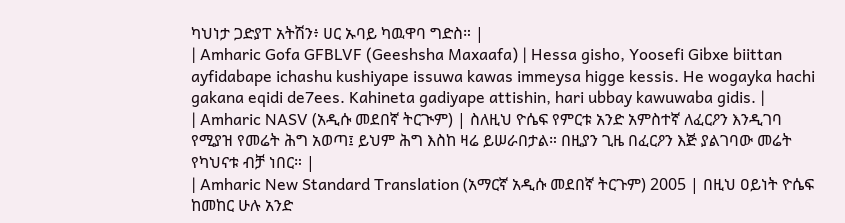ካህነታ ጋድያፐ አትሽን፥ ሀር ኡባይ ካዉዋባ ግድስ። |
| Amharic Gofa GFBLVF (Geeshsha Maxaafa) | Hessa gisho, Yoosefi Gibxe biittan ayfidabape ichashu kushiyape issuwa kawas immeysa higge kessis. He wogayka hachi gakana eqidi de7ees. Kahineta gadiyape attishin, hari ubbay kawuwaba gidis. |
| Amharic NASV (አዲሱ መደበኛ ትርጒም) | ስለዚህ ዮሴፍ የምርቱ አንድ አምስተኛ ለፈርዖን እንዲገባ የሚያዝ የመሬት ሕግ አወጣ፤ ይህም ሕግ እስከ ዛሬ ይሠራበታል። በዚያን ጊዜ በፈርዖን እጅ ያልገባው መሬት የካህናቱ ብቻ ነበር። |
| Amharic New Standard Translation (አማርኛ አዲሱ መደበኛ ትርጉም) 2005 | በዚህ ዐይነት ዮሴፍ ከመከር ሁሉ አንድ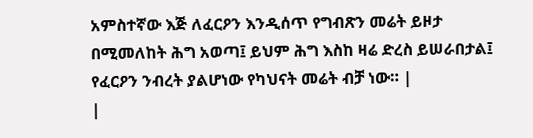አምስተኛው እጅ ለፈርዖን እንዲሰጥ የግብጽን መሬት ይዞታ በሚመለከት ሕግ አወጣ፤ ይህም ሕግ እስከ ዛሬ ድረስ ይሠራበታል፤ የፈርዖን ንብረት ያልሆነው የካህናት መሬት ብቻ ነው። |
|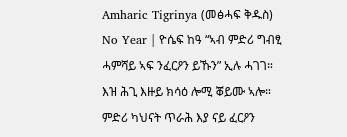Amharic Tigrinya (መፅሓፍ ቅዱስ) No Year | ዮሴፍ ከዓ “ኣብ ምድሪ ግብፂ ሓምሻይ ኣፍ ንፈርዖን ይኹን” ኢሉ ሓገገ። እዝ ሕጊ እዙይ ክሳዕ ሎሚ ቖይሙ ኣሎ። ምድሪ ካህናት ጥራሕ እያ ናይ ፈርዖን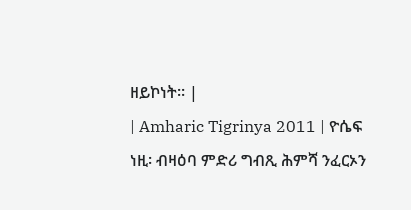ዘይኮነት። |
| Amharic Tigrinya 2011 | ዮሴፍ ነዚ፡ ብዛዕባ ምድሪ ግብጺ ሕምሻ ንፈርኦን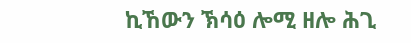ኪኸውን ኽሳዕ ሎሚ ዘሎ ሕጊ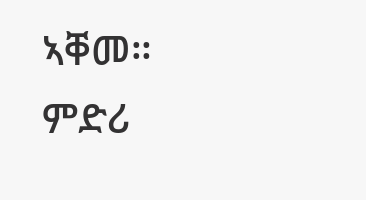ኣቐመ። ምድሪ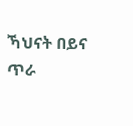ኻህናት በይና ጥራ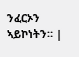ንፈርኦን ኣይኮነትን። |